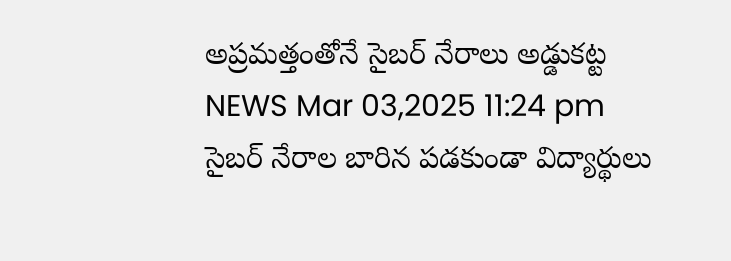అప్రమత్తంతోనే సైబర్ నేరాలు అడ్డుకట్ట
NEWS Mar 03,2025 11:24 pm
సైబర్ నేరాల బారిన పడకుండా విద్యార్థులు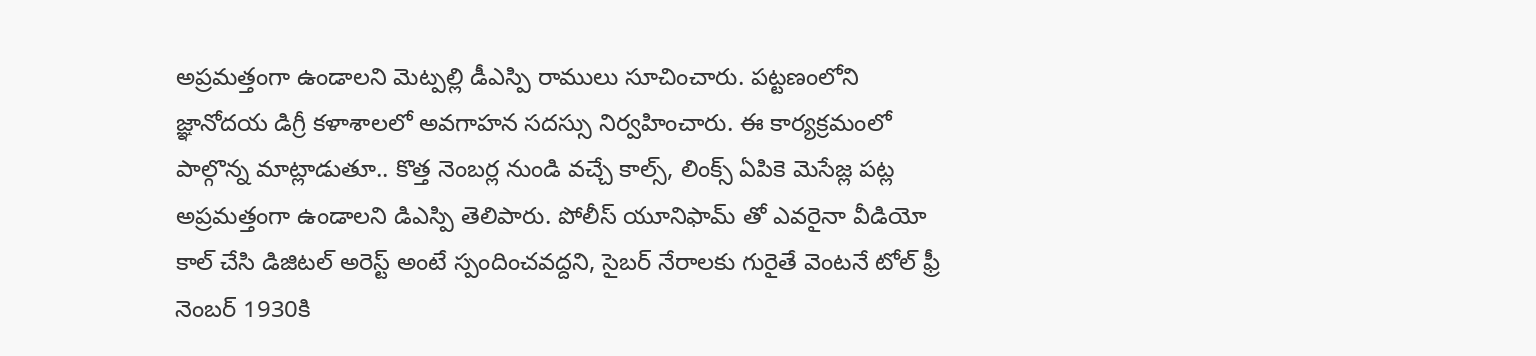అప్రమత్తంగా ఉండాలని మెట్పల్లి డీఎస్పి రాములు సూచించారు. పట్టణంలోని జ్ఞానోదయ డిగ్రీ కళాశాలలో అవగాహన సదస్సు నిర్వహించారు. ఈ కార్యక్రమంలో పాల్గొన్న మాట్లాడుతూ.. కొత్త నెంబర్ల నుండి వచ్చే కాల్స్, లింక్స్ ఏపికె మెసేజ్ల పట్ల అప్రమత్తంగా ఉండాలని డిఎస్పి తెలిపారు. పోలీస్ యూనిఫామ్ తో ఎవరైనా వీడియో కాల్ చేసి డిజిటల్ అరెస్ట్ అంటే స్పందించవద్దని, సైబర్ నేరాలకు గురైతే వెంటనే టోల్ ఫ్రీ నెంబర్ 1930కి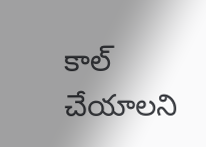కాల్ చేయాలని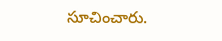సూచించారు.